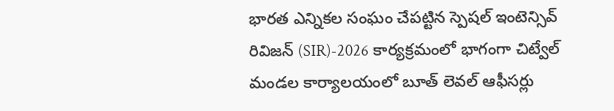భారత ఎన్నికల సంఘం చేపట్టిన స్పెషల్ ఇంటెన్సివ్ రివిజన్ (SIR)-2026 కార్యక్రమంలో భాగంగా చిట్వేల్ మండల కార్యాలయంలో బూత్ లెవల్ ఆఫీసర్లు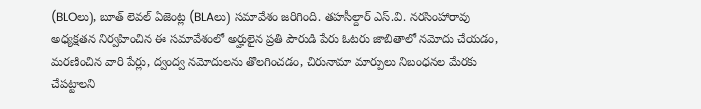(BLOలు), బూత్ లెవల్ ఏజెంట్ల (BLAలు) సమావేశం జరిగింది. తహసీల్దార్ ఎస్.వి. నరసింహారావు అధ్యక్షతన నిర్వహించిన ఈ సమావేశంలో అర్హులైన ప్రతి పౌరుడి పేరు ఓటరు జాబితాలో నమోదు చేయడం, మరణించిన వారి పేర్లు, ద్వంద్వ నమోదులను తొలగించడం, చిరునామా మార్పులు నిబంధనల మేరకు చేపట్టాలని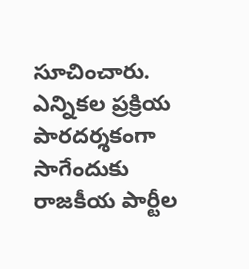సూచించారు. ఎన్నికల ప్రక్రియ పారదర్శకంగా సాగేందుకు రాజకీయ పార్టీల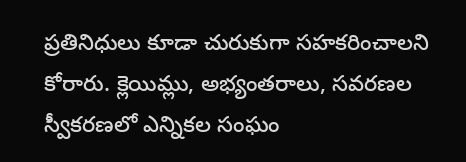ప్రతినిధులు కూడా చురుకుగా సహకరించాలని కోరారు. క్లెయిమ్లు, అభ్యంతరాలు, సవరణల స్వీకరణలో ఎన్నికల సంఘం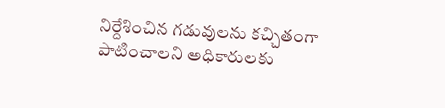నిర్దేశించిన గడువులను కచ్చితంగా పాటించాలని అధికారులకు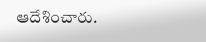ఆదేశించారు.